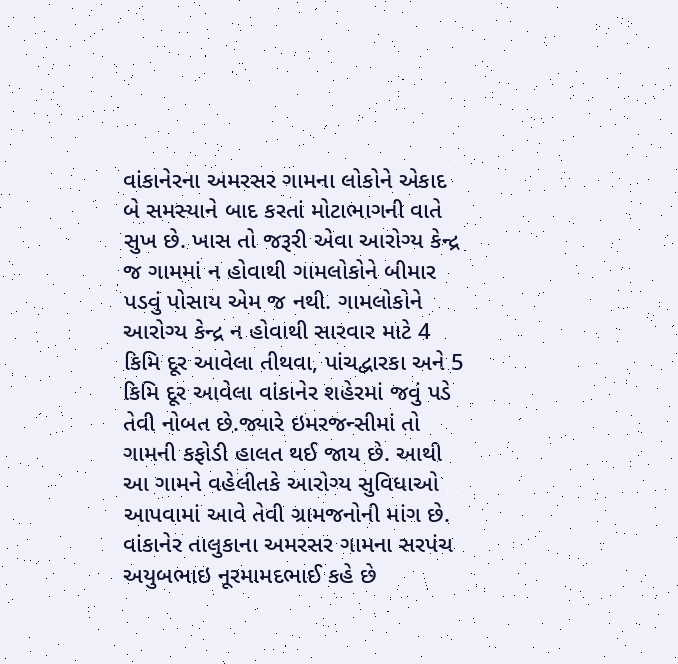વાંકાનેરના અમરસર ગામના લોકોને એકાદ બે સમસ્યાને બાદ કરતાં મોટાભાગની વાતે સુખ છે. ખાસ તો જરૂરી એવા આરોગ્ય કેન્દ્ર જ ગામમાં ન હોવાથી ગામલોકોને બીમાર પડવું પોસાય એમ જ નથી. ગામલોકોને આરોગ્ય કેન્દ્ર ન હોવાથી સારવાર માટે 4 કિમિ દૂર આવેલા તીથવા, પાંચદ્વારકા અને 5 કિમિ દૂર આવેલા વાંકાનેર શહેરમાં જવું પડે તેવી નોબત છે.જ્યારે ઇમરજન્સીમાં તો ગામની કફોડી હાલત થઈ જાય છે. આથી આ ગામને વહેલીતકે આરોગ્ય સુવિધાઓ આપવામાં આવે તેવી ગ્રામજનોની માંગ છે.
વાંકાનેર તાલુકાના અમરસર ગામના સરપંચ અયુબભાઇ નૂરમામદભાઈ કહે છે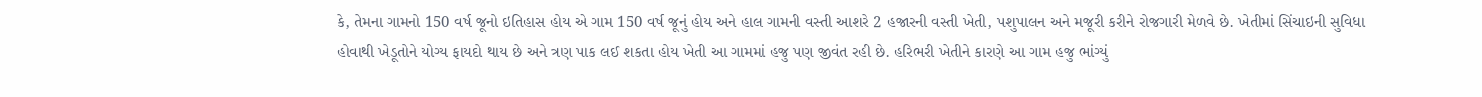કે, તેમના ગામનો 150 વર્ષ જૂનો ઇતિહાસ હોય એ ગામ 150 વર્ષ જૂનું હોય અને હાલ ગામની વસ્તી આશરે 2 હજારની વસ્તી ખેતી, પશુપાલન અને મજૂરી કરીને રોજગારી મેળવે છે. ખેતીમાં સિંચાઇની સુવિધા હોવાથી ખેડૂતોને યોગ્ય ફાયદો થાય છે અને ત્રણ પાક લઈ શકતા હોય ખેતી આ ગામમાં હજુ પણ જીવંત રહી છે. હરિભરી ખેતીને કારણે આ ગામ હજુ ભાંગ્યું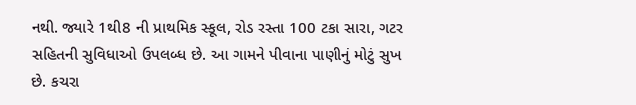નથી. જ્યારે 1થી8 ની પ્રાથમિક સ્કૂલ, રોડ રસ્તા 100 ટકા સારા, ગટર સહિતની સુવિધાઓ ઉપલબ્ધ છે. આ ગામને પીવાના પાણીનું મોટું સુખ છે. કચરા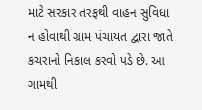માટે સરકાર તરફથી વાહન સુવિધા ન હોવાથી ગ્રામ પંચાયત દ્વારા જાતે કચરાનો નિકાલ કરવો પડે છે. આ ગામથી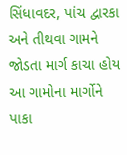સિંધાવદર, પાંચ દ્વારકા અને તીથવા ગામને જોડતા માર્ગ કાચા હોય આ ગામોના માર્ગોને પાકા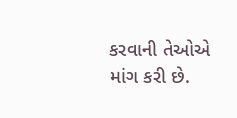કરવાની તેઓએ માંગ કરી છે.